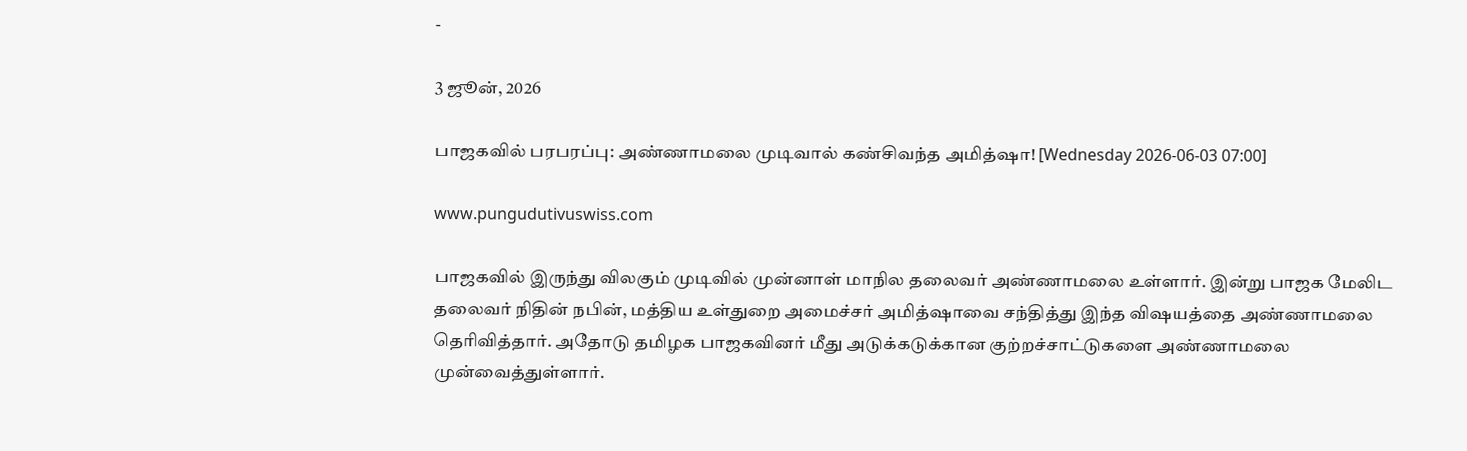-

3 ஜூன், 2026

பாஜகவில் பரபரப்பு: அண்ணாமலை முடிவால் கண்சிவந்த அமித்ஷா! [Wednesday 2026-06-03 07:00]

www.pungudutivuswiss.com

பாஜகவில் இருந்து விலகும் முடிவில் முன்னாள் மாநில தலைவர் அண்ணாமலை உள்ளார். இன்று பாஜக மேலிட தலைவர் நிதின் நபின், மத்திய உள்துறை அமைச்சர் அமித்ஷாவை சந்தித்து இந்த விஷயத்தை அண்ணாமலை தெரிவித்தார். அதோடு தமிழக பாஜகவினர் மீது அடுக்கடுக்கான குற்றச்சாட்டுகளை அண்ணாமலை முன்வைத்துள்ளார்.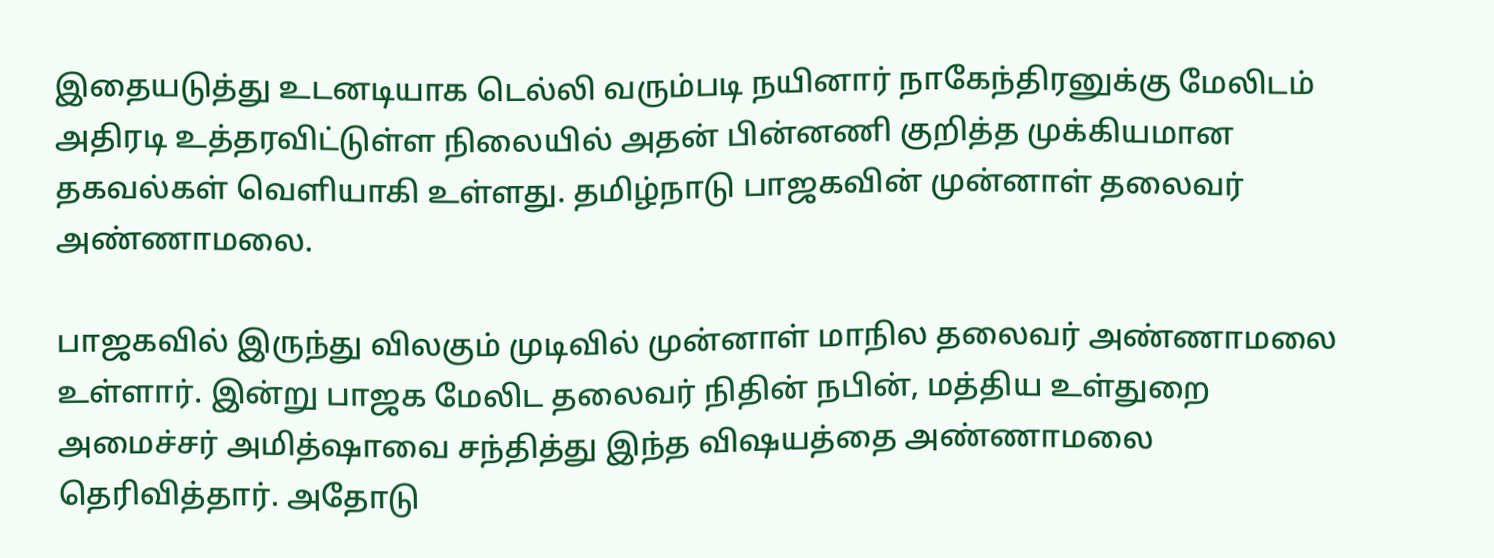இதையடுத்து உடனடியாக டெல்லி வரும்படி நயினார் நாகேந்திரனுக்கு மேலிடம் அதிரடி உத்தரவிட்டுள்ள நிலையில் அதன் பின்னணி குறித்த முக்கியமான தகவல்கள் வெளியாகி உள்ளது. தமிழ்நாடு பாஜகவின் முன்னாள் தலைவர் அண்ணாமலை.

பாஜகவில் இருந்து விலகும் முடிவில் முன்னாள் மாநில தலைவர் அண்ணாமலை உள்ளார். இன்று பாஜக மேலிட தலைவர் நிதின் நபின், மத்திய உள்துறை அமைச்சர் அமித்ஷாவை சந்தித்து இந்த விஷயத்தை அண்ணாமலை தெரிவித்தார். அதோடு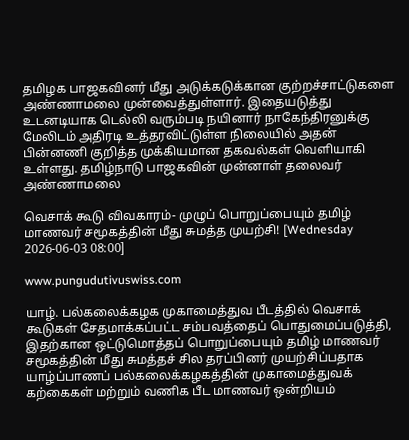தமிழக பாஜகவினர் மீது அடுக்கடுக்கான குற்றச்சாட்டுகளை அண்ணாமலை முன்வைத்துள்ளார். இதையடுத்து உடனடியாக டெல்லி வரும்படி நயினார் நாகேந்திரனுக்கு மேலிடம் அதிரடி உத்தரவிட்டுள்ள நிலையில் அதன் பின்னணி குறித்த முக்கியமான தகவல்கள் வெளியாகி உள்ளது. தமிழ்நாடு பாஜகவின் முன்னாள் தலைவர் அண்ணாமலை

வெசாக் கூடு விவகாரம்- முழுப் பொறுப்பையும் தமிழ் மாணவர் சமூகத்தின் மீது சுமத்த முயற்சி! [Wednesday 2026-06-03 08:00]

www.pungudutivuswiss.com

யாழ். பல்கலைக்கழக முகாமைத்துவ பீடத்தில் வெசாக் கூடுகள் சேதமாக்கப்பட்ட சம்பவத்தைப் பொதுமைப்படுத்தி, இதற்கான ஒட்டுமொத்தப் பொறுப்பையும் தமிழ் மாணவர் சமூகத்தின் மீது சுமத்தச் சில தரப்பினர் முயற்சிப்பதாக யாழ்ப்பாணப் பல்கலைக்கழகத்தின் முகாமைத்துவக் கற்கைகள் மற்றும் வணிக பீட மாணவர் ஒன்றியம்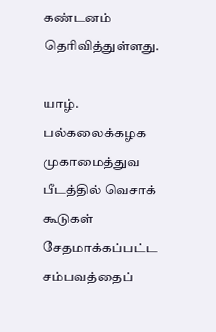கண்டனம் தெரிவித்துள்ளது.

யாழ். பல்கலைக்கழக முகாமைத்துவ பீடத்தில் வெசாக் கூடுகள் சேதமாக்கப்பட்ட சம்பவத்தைப்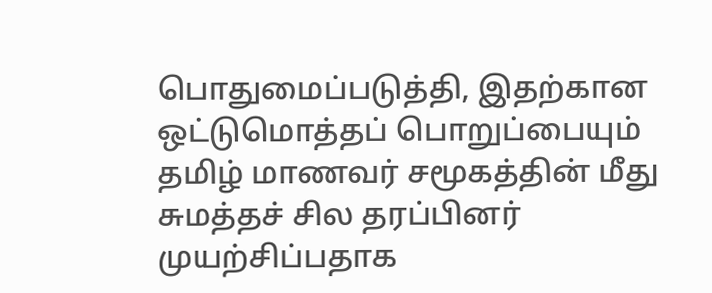பொதுமைப்படுத்தி, இதற்கான ஒட்டுமொத்தப் பொறுப்பையும் தமிழ் மாணவர் சமூகத்தின் மீது சுமத்தச் சில தரப்பினர் முயற்சிப்பதாக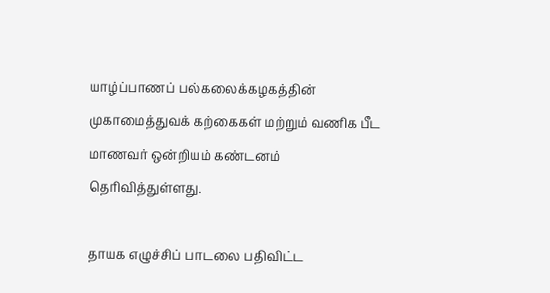யாழ்ப்பாணப் பல்கலைக்கழகத்தின் முகாமைத்துவக் கற்கைகள் மற்றும் வணிக பீட மாணவர் ஒன்றியம் கண்டனம் தெரிவித்துள்ளது.

தாயக எழுச்சிப் பாடலை பதிவிட்ட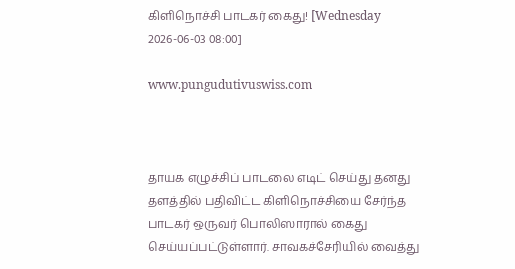கிளிநொச்சி பாடகர் கைது! [Wednesday 2026-06-03 08:00]

www.pungudutivuswiss.com



தாயக எழுச்சிப் பாடலை எடிட் செய்து தனது தளத்தில் பதிவிட்ட கிளிநொச்சியை சேர்ந்த பாடகர் ஒருவர் பொலிஸாரால் கைது செய்யப்பட்டுள்ளார். சாவகச்சேரியில் வைத்து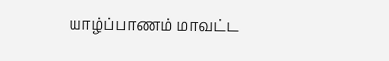யாழ்ப்பாணம் மாவட்ட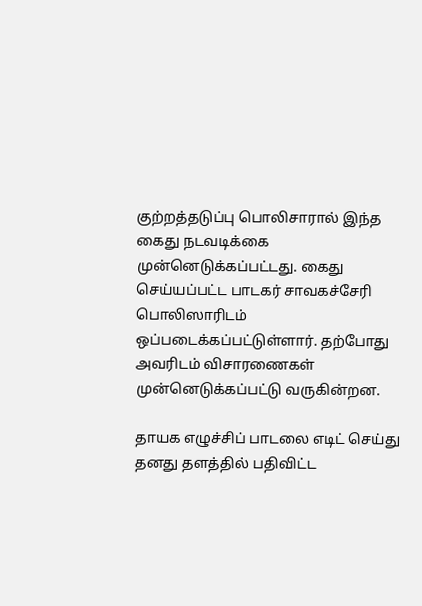குற்றத்தடுப்பு பொலிசாரால் இந்த கைது நடவடிக்கை முன்னெடுக்கப்பட்டது. கைது செய்யப்பட்ட பாடகர் சாவகச்சேரி பொலிஸாரிடம் ஒப்படைக்கப்பட்டுள்ளார். தற்போது அவரிடம் விசாரணைகள் முன்னெடுக்கப்பட்டு வருகின்றன.

தாயக எழுச்சிப் பாடலை எடிட் செய்து தனது தளத்தில் பதிவிட்ட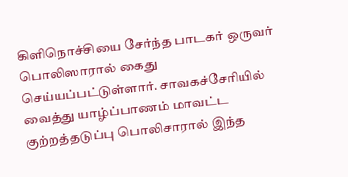கிளிநொச்சியை சேர்ந்த பாடகர் ஒருவர் பொலிஸாரால் கைது செய்யப்பட்டுள்ளார். சாவகச்சேரியில் வைத்து யாழ்ப்பாணம் மாவட்ட குற்றத்தடுப்பு பொலிசாரால் இந்த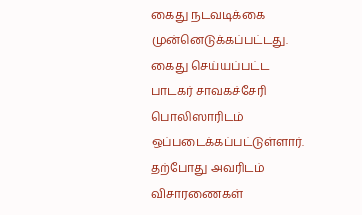கைது நடவடிக்கை முன்னெடுக்கப்பட்டது. கைது செய்யப்பட்ட பாடகர் சாவகச்சேரி பொலிஸாரிடம் ஒப்படைக்கப்பட்டுள்ளார். தற்போது அவரிடம் விசாரணைகள்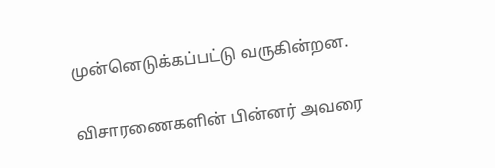முன்னெடுக்கப்பட்டு வருகின்றன.

விசாரணைகளின் பின்னர் அவரை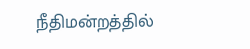நீதிமன்றத்தில்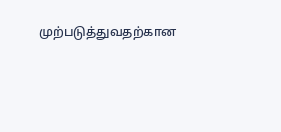முற்படுத்துவதற்கான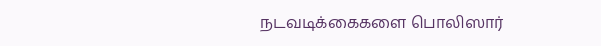நடவடிக்கைகளை பொலிஸார்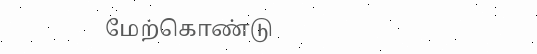மேற்கொண்டு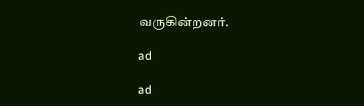வருகின்றனர்.

ad

ad